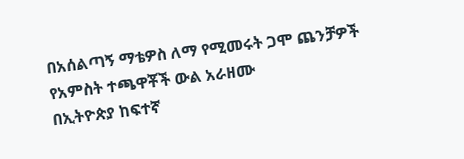በአሰልጣኝ ማቴዎስ ለማ የሚመሩት ጋሞ ጨንቻዎች የአምስት ተጫዋቾች ውል አራዘሙ
በኢትዮጵያ ከፍተኛ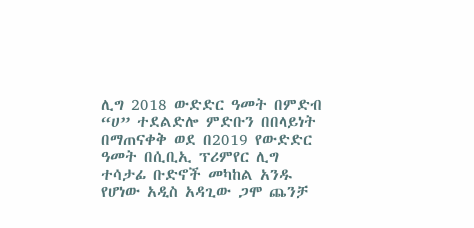ሊግ 2018 ውድድር ዓመት በምድብ “ሀ” ተደልድሎ ምድቡን በበላይነት በማጠናቀቅ ወደ በ2019 የውድድር ዓመት በሲቢኢ ፕሪምየር ሊግ ተሳታፊ ቡድኖች መካከል አንዱ የሆነው አዲስ አዳጊው ጋሞ ጨንቻ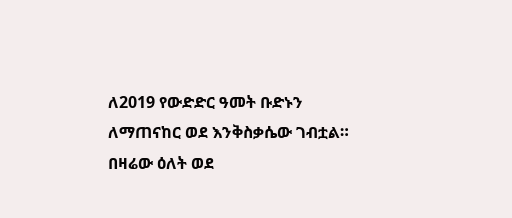ለ2019 የውድድር ዓመት ቡድኑን ለማጠናከር ወደ እንቅስቃሴው ገብቷል። በዛሬው ዕለት ወደ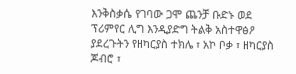እንቅስቃሴ የገባው ጋሞ ጨንቻ ቡድኑ ወደ ፕሪምየር ሊግ እንዲያድግ ትልቅ አስተዋፅዖ ያደረጉትን የዘካርያስ ተክሌ ፣ አኮ ቦቃ ፣ ዘካርያስ ጆብሮ ፣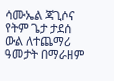ሳሙኤል ጃጊሶና የትም ጌታ ታደሰ ውል ለተጨማሪ ዓመታት በማራዘም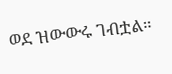ወደ ዝውውሩ ገብቷል።